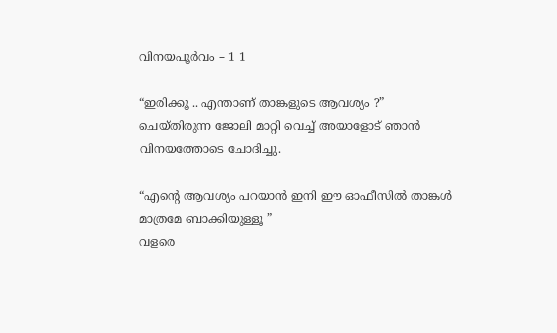വിനയപൂർവം – 1 1

“ഇരിക്കൂ .. എന്താണ് താങ്കളുടെ ആവശ്യം ?”
ചെയ്തിരുന്ന ജോലി മാറ്റി വെച്ച് അയാളോട് ഞാൻ വിനയത്തോടെ ചോദിച്ചു.

“എൻ്റെ ആവശ്യം പറയാൻ ഇനി ഈ ഓഫീസിൽ താങ്കൾ മാത്രമേ ബാക്കിയുള്ളൂ ”
വളരെ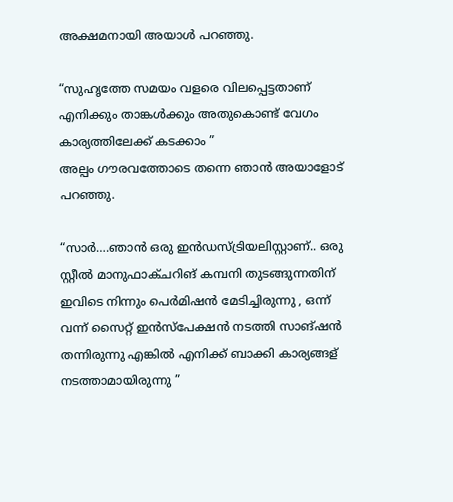അക്ഷമനായി അയാൾ പറഞ്ഞു.

“സുഹൃത്തേ സമയം വളരെ വിലപ്പെട്ടതാണ് എനിക്കും താങ്കൾക്കും അതുകൊണ്ട് വേഗം കാര്യത്തിലേക്ക് കടക്കാം ”
അല്പം ഗൗരവത്തോടെ തന്നെ ഞാൻ അയാളോട് പറഞ്ഞു.

“സാർ….ഞാൻ ഒരു ഇൻഡസ്ട്രിയലിസ്റ്റാണ്.. ഒരു സ്റ്റീൽ മാനുഫാക്ചറിങ് കമ്പനി തുടങ്ങുന്നതിന് ഇവിടെ നിന്നും പെർമിഷൻ മേടിച്ചിരുന്നു , ഒന്ന് വന്ന് സൈറ്റ് ഇൻസ്പേക്ഷൻ നടത്തി സാങ്ഷൻ തന്നിരുന്നു എങ്കിൽ എനിക്ക് ബാക്കി കാര്യങ്ങള് നടത്താമായിരുന്നു ”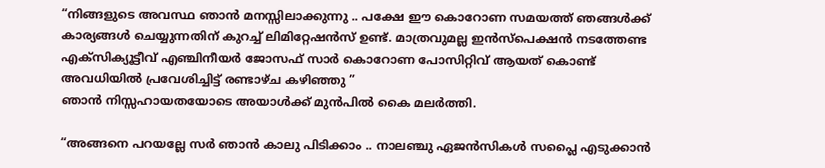“നിങ്ങളുടെ അവസ്ഥ ഞാൻ മനസ്സിലാക്കുന്നു .. പക്ഷേ ഈ കൊറോണ സമയത്ത് ഞങ്ങൾക്ക് കാര്യങ്ങൾ ചെയ്യുന്നതിന് കുറച്ച് ലിമിറ്റേഷൻസ് ഉണ്ട്. മാത്രവുമല്ല ഇൻസ്പെക്ഷൻ നടത്തേണ്ട എക്സിക്യൂട്ടീവ് എഞ്ചിനീയർ ജോസഫ് സാർ കൊറോണ പോസിറ്റിവ് ആയത് കൊണ്ട് അവധിയിൽ പ്രവേശിച്ചിട്ട് രണ്ടാഴ്ച കഴിഞ്ഞു ”
ഞാൻ നിസ്സഹായതയോടെ അയാൾക്ക് മുൻപിൽ കൈ മലർത്തി.

“അങ്ങനെ പറയല്ലേ സർ ഞാൻ കാലു പിടിക്കാം .. നാലഞ്ചു ഏജൻസികൾ സപ്ലൈ എടുക്കാൻ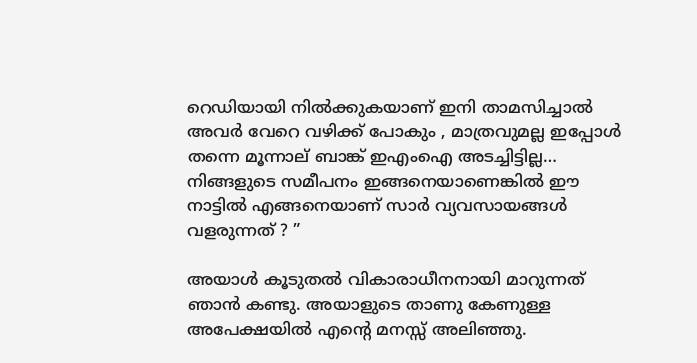റെഡിയായി നിൽക്കുകയാണ് ഇനി താമസിച്ചാൽ അവർ വേറെ വഴിക്ക് പോകും , മാത്രവുമല്ല ഇപ്പോൾ തന്നെ മൂന്നാല് ബാങ്ക് ഇഎംഐ അടച്ചിട്ടില്ല… നിങ്ങളുടെ സമീപനം ഇങ്ങനെയാണെങ്കിൽ ഈ നാട്ടിൽ എങ്ങനെയാണ് സാർ വ്യവസായങ്ങൾ വളരുന്നത് ? ”

അയാൾ കൂടുതൽ വികാരാധീനനായി മാറുന്നത് ഞാൻ കണ്ടു. അയാളുടെ താണു കേണുള്ള അപേക്ഷയിൽ എൻ്റെ മനസ്സ് അലിഞ്ഞു.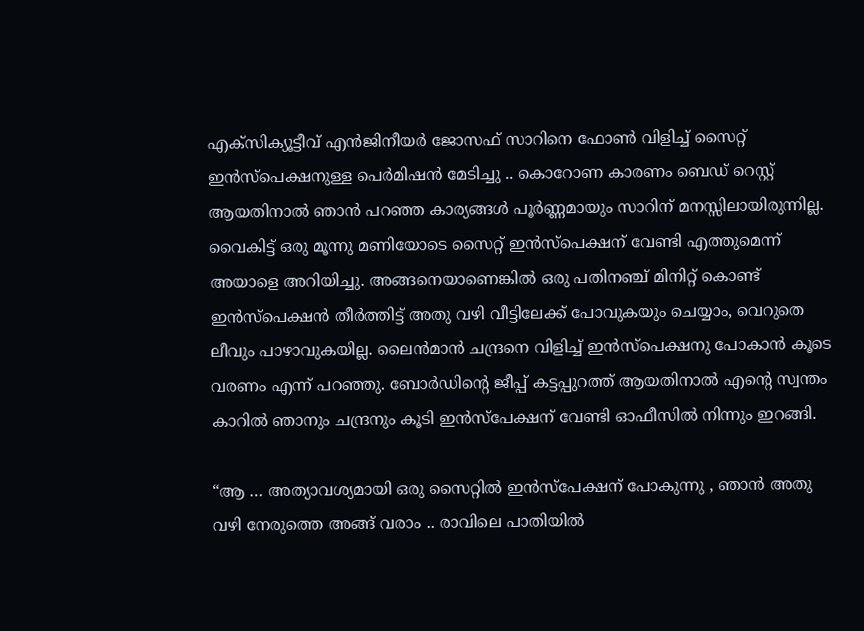എക്സിക്യൂട്ടീവ് എൻജിനീയർ ജോസഫ് സാറിനെ ഫോൺ വിളിച്ച് സൈറ്റ് ഇൻസ്പെക്ഷനുള്ള പെർമിഷൻ മേടിച്ചു .. കൊറോണ കാരണം ബെഡ് റെസ്റ്റ് ആയതിനാൽ ഞാൻ പറഞ്ഞ കാര്യങ്ങൾ പൂർണ്ണമായും സാറിന് മനസ്സിലായിരുന്നില്ല.
വൈകിട്ട് ഒരു മൂന്നു മണിയോടെ സൈറ്റ് ഇൻസ്പെക്ഷന് വേണ്ടി എത്തുമെന്ന്
അയാളെ അറിയിച്ചു. അങ്ങനെയാണെങ്കിൽ ഒരു പതിനഞ്ച് മിനിറ്റ് കൊണ്ട് ഇൻസ്പെക്ഷൻ തീർത്തിട്ട് അതു വഴി വീട്ടിലേക്ക് പോവുകയും ചെയ്യാം, വെറുതെ ലീവും പാഴാവുകയില്ല. ലൈൻമാൻ ചന്ദ്രനെ വിളിച്ച് ഇൻസ്പെക്ഷനു പോകാൻ കൂടെ വരണം എന്ന് പറഞ്ഞു. ബോർഡിൻ്റെ ജീപ്പ് കട്ടപ്പുറത്ത് ആയതിനാൽ എൻ്റെ സ്വന്തം കാറിൽ ഞാനും ചന്ദ്രനും കൂടി ഇൻസ്പേക്ഷന് വേണ്ടി ഓഫീസിൽ നിന്നും ഇറങ്ങി.

“ആ … അത്യാവശ്യമായി ഒരു സൈറ്റിൽ ഇൻസ്‌പേക്ഷന് പോകുന്നു , ഞാൻ അതു വഴി നേരുത്തെ അങ്ങ് വരാം .. രാവിലെ പാതിയിൽ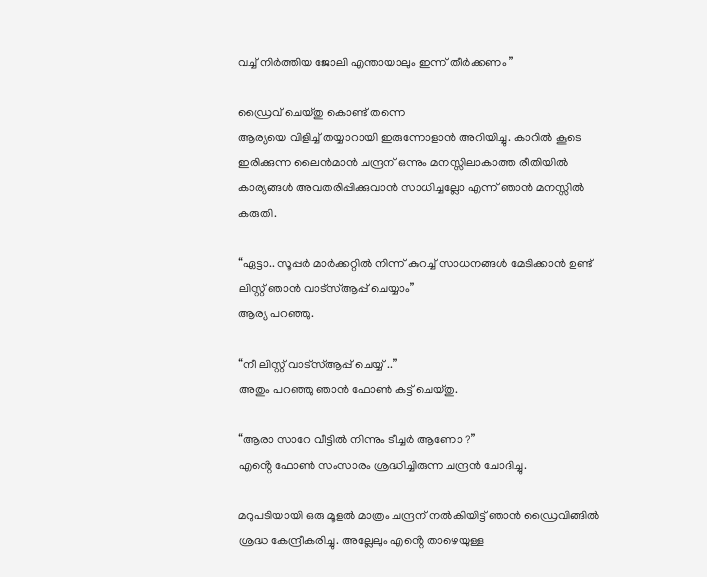വച്ച് നിർത്തിയ ജോലി എന്തായാലും ഇന്ന് തീർക്കണം ”

ഡ്രൈവ് ചെയ്തു കൊണ്ട് തന്നെ
ആര്യയെ വിളിച്ച് തയ്യാറായി ഇരുന്നോളാൻ അറിയിച്ചു. കാറിൽ കൂടെ ഇരിക്കുന്ന ലൈൻമാൻ ചന്ദ്രന് ഒന്നും മനസ്സിലാകാത്ത രീതിയിൽ കാര്യങ്ങൾ അവതരിപ്പിക്കുവാൻ സാധിച്ചല്ലോ എന്ന് ഞാൻ മനസ്സിൽ കരുതി.

“ഏട്ടാ.. സൂപ്പർ മാർക്കറ്റിൽ നിന്ന് കുറച്ച് സാധനങ്ങൾ മേടിക്കാൻ ഉണ്ട് ലിസ്റ്റ് ഞാൻ വാട്സ്ആപ്പ് ചെയ്യാം”
ആര്യ പറഞ്ഞു.

“നീ ലിസ്റ്റ് വാട്സ്ആപ്പ് ചെയ്യ് ..”
അതും പറഞ്ഞു ഞാൻ ഫോൺ കട്ട് ചെയ്തു.

“ആരാ സാറേ വീട്ടിൽ നിന്നും ടീച്ചർ ആണോ ?”
എൻ്റെ ഫോൺ സംസാരം ശ്രദ്ധിച്ചിരുന്ന ചന്ദ്രൻ ചോദിച്ചു.

മറുപടിയായി ഒരു മൂളൽ മാത്രം ചന്ദ്രന് നൽകിയിട്ട് ഞാൻ ഡ്രൈവിങ്ങിൽ ശ്രദ്ധ കേന്ദ്രീകരിച്ചു. അല്ലേലും എൻ്റെ താഴെയുള്ള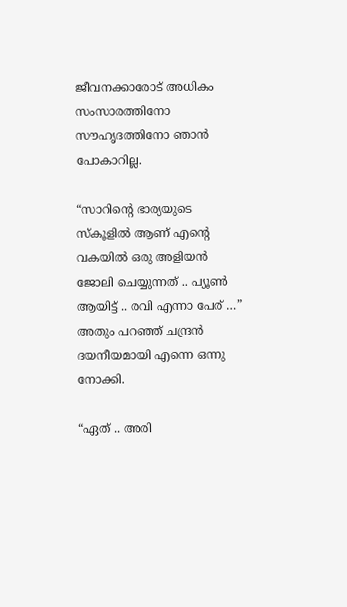ജീവനക്കാരോട് അധികം സംസാരത്തിനോ സൗഹൃദത്തിനോ ഞാൻ പോകാറില്ല.

“സാറിൻ്റെ ഭാര്യയുടെ സ്കൂളിൽ ആണ് എൻ്റെ വകയിൽ ഒരു അളിയൻ ജോലി ചെയ്യുന്നത് .. പ്യൂൺ ആയിട്ട് .. രവി എന്നാ പേര് …”
അതും പറഞ്ഞ് ചന്ദ്രൻ ദയനീയമായി എന്നെ ഒന്നു നോക്കി.

“ഏത് .. അരി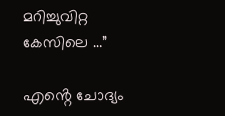മറിച്ചുവിറ്റ കേസിലെ …”

എൻ്റെ ചോദ്യം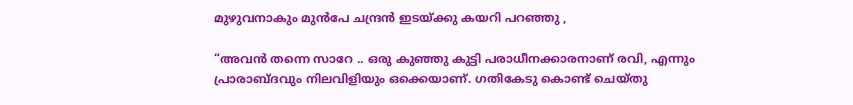മുഴുവനാകും മുൻപേ ചന്ദ്രൻ ഇടയ്ക്കു കയറി പറഞ്ഞു ,

“അവൻ തന്നെ സാറേ .. ഒരു കുഞ്ഞു കുട്ടി പരാധീനക്കാരനാണ് രവി, എന്നും പ്രാരാബ്ദവും നിലവിളിയും ഒക്കെയാണ്. ഗതികേടു കൊണ്ട് ചെയ്തു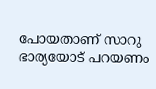പോയതാണ് സാറു ഭാര്യയോട് പറയണം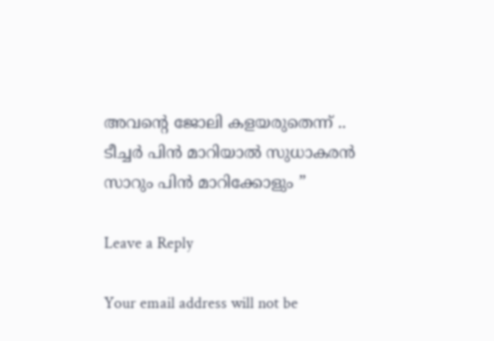അവൻ്റെ ജോലി കളയരുതെന്ന് .. ടീച്ചർ പിൻ മാറിയാൽ സുധാകരൻ സാറും പിൻ മാറിക്കോളും ”

Leave a Reply

Your email address will not be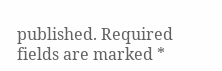published. Required fields are marked *